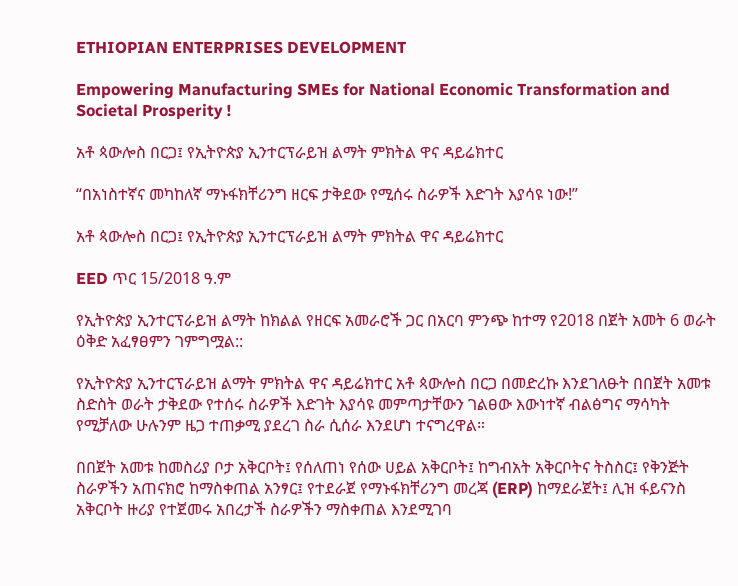ETHIOPIAN ENTERPRISES DEVELOPMENT

Empowering Manufacturing SMEs for National Economic Transformation and Societal Prosperity !

አቶ ጳውሎስ በርጋ፤ የኢትዮጵያ ኢንተርፕራይዝ ልማት ምክትል ዋና ዳይሬክተር

“በአነስተኛና መካከለኛ ማኑፋክቸሪንግ ዘርፍ ታቅደው የሚሰሩ ስራዎች እድገት እያሳዩ ነው!”

አቶ ጳውሎስ በርጋ፤ የኢትዮጵያ ኢንተርፕራይዝ ልማት ምክትል ዋና ዳይሬክተር

EED ጥር 15/2018 ዓ.ም

የኢትዮጵያ ኢንተርፕራይዝ ልማት ከክልል የዘርፍ አመራሮች ጋር በአርባ ምንጭ ከተማ የ2018 በጀት አመት 6 ወራት ዕቅድ አፈፃፀምን ገምግሟል::

የኢትዮጵያ ኢንተርፕራይዝ ልማት ምክትል ዋና ዳይሬክተር አቶ ጳውሎስ በርጋ በመድረኩ እንደገለፁት በበጀት አመቱ ስድስት ወራት ታቅደው የተሰሩ ስራዎች እድገት እያሳዩ መምጣታቸውን ገልፀው እውነተኛ ብልፅግና ማሳካት የሚቻለው ሁሉንም ዜጋ ተጠቃሚ ያደረገ ስራ ሲሰራ እንደሆነ ተናግረዋል።

በበጀት አመቱ ከመስሪያ ቦታ አቅርቦት፤ የሰለጠነ የሰው ሀይል አቅርቦት፤ ከግብአት አቅርቦትና ትስስር፤ የቅንጅት ስራዎችን አጠናክሮ ከማስቀጠል አንፃር፤ የተደራጀ የማኑፋክቸሪንግ መረጃ (ERP) ከማደራጀት፤ ሊዝ ፋይናንስ አቅርቦት ዙሪያ የተጀመሩ አበረታች ስራዎችን ማስቀጠል እንደሚገባ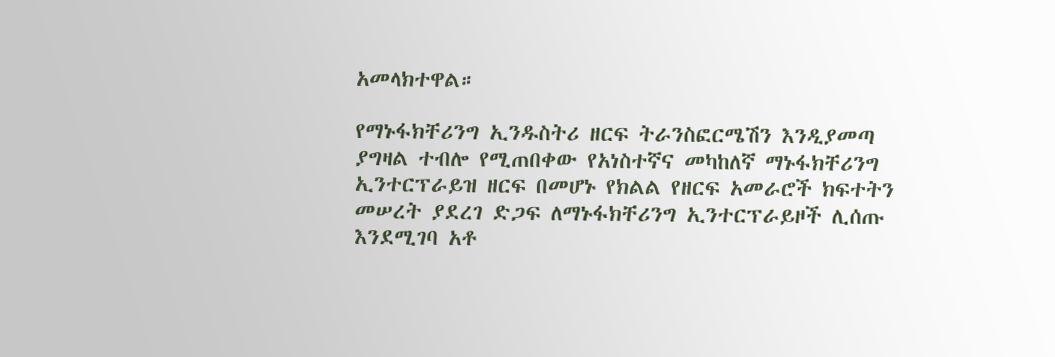አመላክተዋል።

የማኑፋክቸሪንግ ኢንዱስትሪ ዘርፍ ትራንስፎርሜሽን እንዲያመጣ ያግዛል ተብሎ የሚጠበቀው የአነስተኛና መካከለኛ ማኑፋክቸሪንግ ኢንተርፕራይዝ ዘርፍ በመሆኑ የክልል የዘርፍ አመራሮች ክፍተትን መሠረት ያደረገ ድጋፍ ለማኑፋክቸሪንግ ኢንተርፕራይዞች ሊሰጡ እንደሚገባ አቶ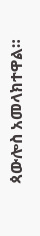ጳውሎስ አመላክተዋል።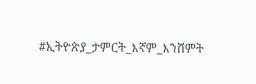#ኢትዮጵያ_ታምርት_እኛም_እንሸምት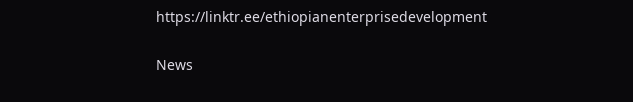https://linktr.ee/ethiopianenterprisedevelopment

News